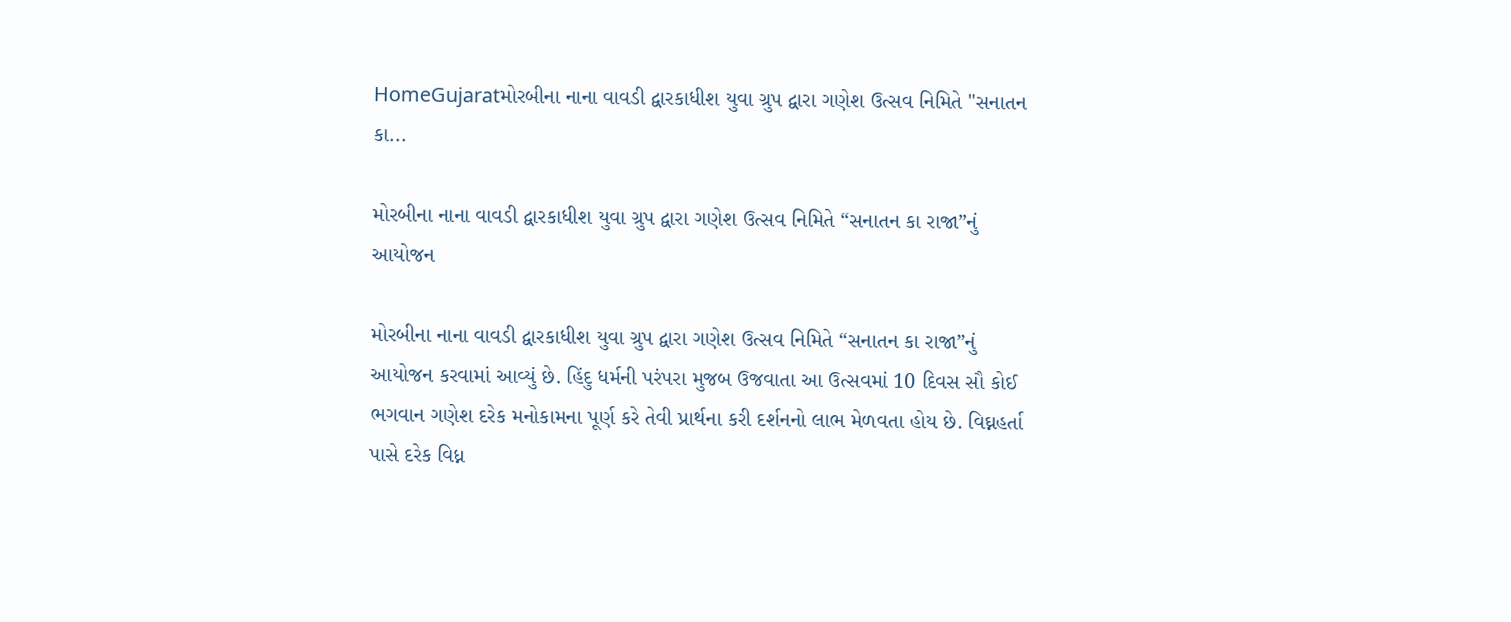HomeGujaratમોરબીના નાના વાવડી દ્વારકાધીશ યુવા ગ્રુપ દ્વારા ગણેશ ઉત્સવ નિમિતે "સનાતન કા...

મોરબીના નાના વાવડી દ્વારકાધીશ યુવા ગ્રુપ દ્વારા ગણેશ ઉત્સવ નિમિતે “સનાતન કા રાજા”નું આયોજન

મોરબીના નાના વાવડી દ્વારકાધીશ યુવા ગ્રુપ દ્વારા ગણેશ ઉત્સવ નિમિતે “સનાતન કા રાજા”નું આયોજન કરવામાં આવ્યું છે. હિંદુ ધર્મની પરંપરા મુજબ ઉજવાતા આ ઉત્સવમાં 10 દિવસ સૌ કોઈ ભગવાન ગણેશ દરેક મનોકામના પૂર્ણ કરે તેવી પ્રાર્થના કરી દર્શનનો લાભ મેળવતા હોય છે. વિઘ્નહર્તા પાસે દરેક વિધ્ન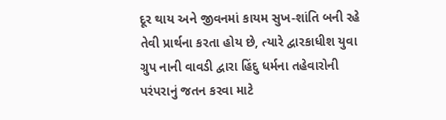દૂર થાય અને જીવનમાં કાયમ સુખ-શાંતિ બની રહે તેવી પ્રાર્થના કરતા હોય છે, ત્યારે દ્વારકાધીશ યુવા ગ્રુપ નાની વાવડી દ્વારા હિંદુ ધર્મના તહેવારોની પરંપરાનું જતન કરવા માટે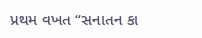પ્રથમ વખત “સનાતન કા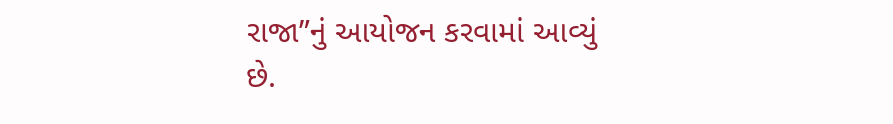રાજા”નું આયોજન કરવામાં આવ્યું છે.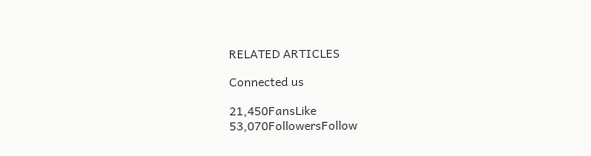RELATED ARTICLES

Connected us

21,450FansLike
53,070FollowersFollow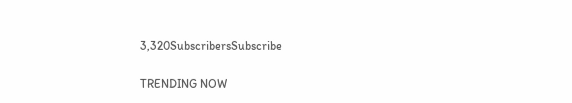3,320SubscribersSubscribe

TRENDING NOW